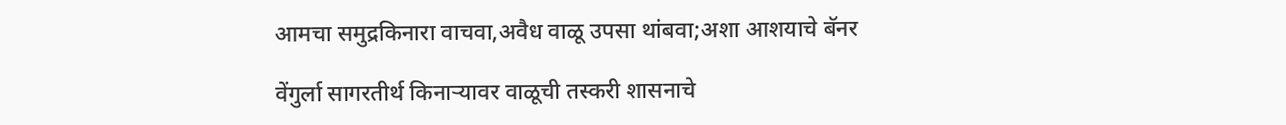आमचा समुद्रकिनारा वाचवा,अवैध वाळू उपसा थांबवा;अशा आशयाचे बॅनर

वेंगुर्ला सागरतीर्थ किनाऱ्यावर वाळूची तस्करी शासनाचे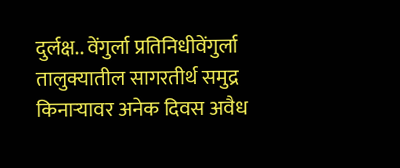दुर्लक्ष.. वेंगुर्ला प्रतिनिधीवेंगुर्ला तालुक्यातील सागरतीर्थ समुद्र किनाऱ्यावर अनेक दिवस अवैध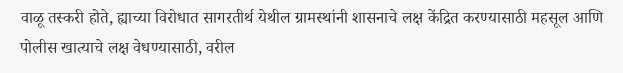वाळू तस्करी होते, ह्याच्या विरोधात सागरतीर्थ येथील ग्रामस्थांनी शासनाचे लक्ष केंद्रित करण्यासाठी महसूल आणि पोलीस खात्याचे लक्ष वेधण्यासाठी, वरील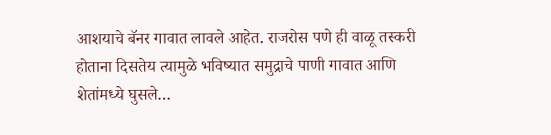आशयाचे बॅनर गावात लावले आहेत. राजरोस पणे ही वाळू तस्करी होताना दिसतेय त्यामुळे भविष्यात समुद्राचे पाणी गावात आणि शेतांमध्ये घुसले…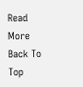Read More
Back To Top